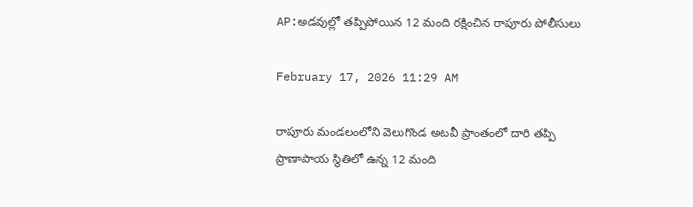AP:అడవుల్లో తప్పిపోయిన 12 మంది రక్షించిన రాపూరు పోలీసులు

February 17, 2026 11:29 AM

రాపూరు మండలంలోని వెలుగొండ అటవీ ప్రాంతంలో దారి తప్పి ప్రాణాపాయ స్థితిలో ఉన్న 12 మంది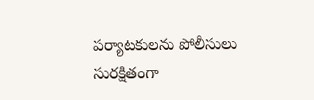పర్యాటకులను పోలీసులు సురక్షితంగా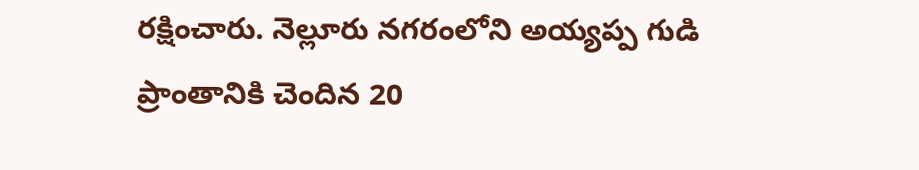రక్షించారు. నెల్లూరు నగరంలోని అయ్యప్ప గుడి ప్రాంతానికి చెందిన 20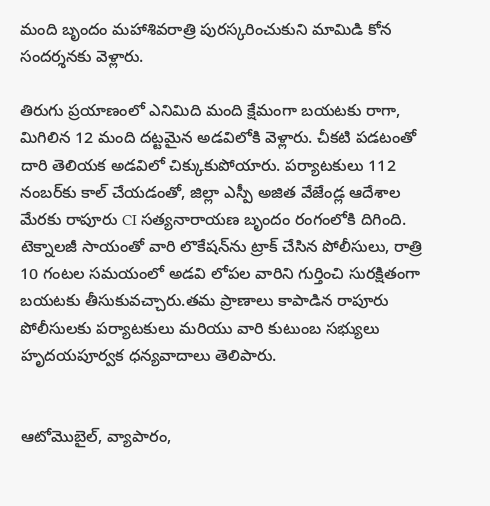మంది బృందం మహాశివరాత్రి పురస్కరించుకుని మామిడి కోన సందర్శనకు వెళ్లారు.

తిరుగు ప్రయాణంలో ఎనిమిది మంది క్షేమంగా బయటకు రాగా, మిగిలిన 12 మంది దట్టమైన అడవిలోకి వెళ్లారు. చీకటి పడటంతో దారి తెలియక అడవిలో చిక్కుకుపోయారు. పర్యాటకులు 112 నంబర్‌కు కాల్ చేయడంతో, జిల్లా ఎస్పీ అజిత వేజేండ్ల ఆదేశాల మేరకు రాపూరు CI సత్యనారాయణ బృందం రంగంలోకి దిగింది. టెక్నాలజీ సాయంతో వారి లొకేషన్‌ను ట్రాక్ చేసిన పోలీసులు, రాత్రి 10 గంటల సమయంలో అడవి లోపల వారిని గుర్తించి సురక్షితంగా బయటకు తీసుకువచ్చారు.తమ ప్రాణాలు కాపాడిన రాపూరు పోలీసులకు పర్యాటకులు మరియు వారి కుటుంబ సభ్యులు హృదయపూర్వక ధన్యవాదాలు తెలిపారు.


ఆటోమొబైల్, వ్యాపారం,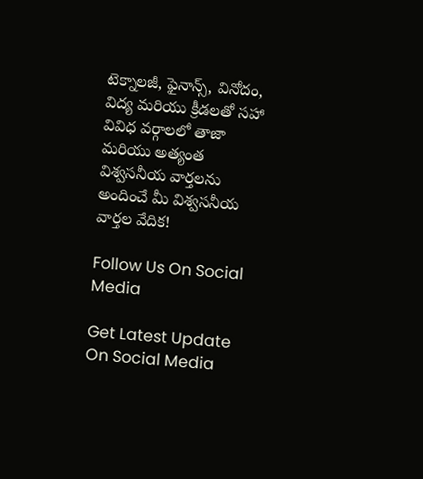టెక్నాలజీ, ఫైనాన్స్, వినోదం, విద్య మరియు క్రీడలతో సహా వివిధ వర్గాలలో తాజా మరియు అత్యంత విశ్వసనీయ వార్తలను అందించే మీ విశ్వసనీయ వార్తల వేదిక!

Follow Us On Social Media

Get Latest Update On Social Media